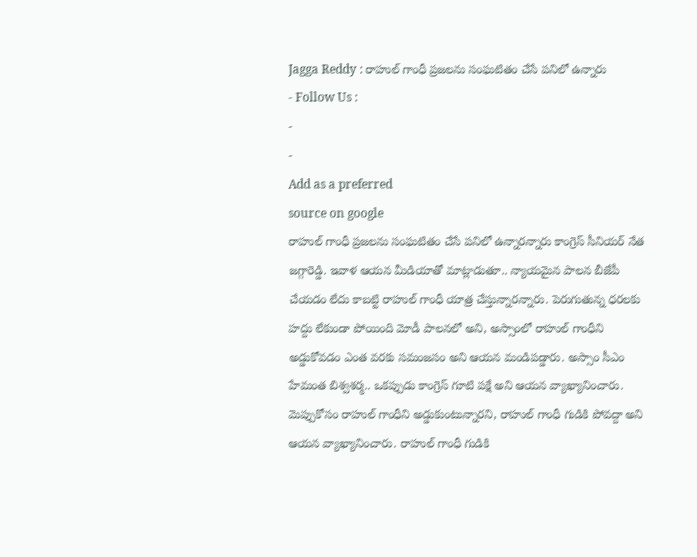Jagga Reddy : రాహుల్ గాంధీ ప్రజలను సంఘటితం చేసే పనిలో ఉన్నారు
- Follow Us :
-
-
Add as a preferred
source on google
రాహుల్ గాంధీ ప్రజలను సంఘటితం చేసే పనిలో ఉన్నారన్నారు కాంగ్రెస్ సీనియర్ నేత జగ్గారెడ్డి. ఇవాళ ఆయన మీడియాతో మాట్లాడుతూ.. న్యాయమైన పాలన బీజేపీ చేయడం లేదు కాబట్టి రాహుల్ గాంధీ యాత్ర చేస్తున్నారన్నారు. పెరుగుతున్న ధరలకు హద్దు లేకుండా పోయింది మోడీ పాలనలో అని, అస్సాంలో రాహుల్ గాంధీని అడ్డుకోవడం ఎంత వరకు సమంజసం అని ఆయన మండిపడ్డారు. అస్సాం సీఎం హేమంత బిశ్వశర్మ.. ఒకప్పుడు కాంగ్రెస్ గూటి పక్షే అని ఆయన వ్యాఖ్యానించారు. మెప్పుకోసం రాహుల్ గాంధీని అడ్డుకుంటున్నారని, రాహుల్ గాంధీ గుడికి పోవద్దా అని ఆయన వ్యాఖ్యానించారు. రాహుల్ గాంధీ గుడికి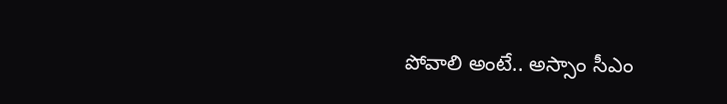పోవాలి అంటే.. అస్సాం సీఎం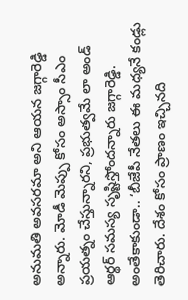అనుమతి అవసరమా అని ఆయన జగ్గారెడ్డి అన్నారు. మోడీ మెప్పు కోసం అస్సాం సీఎం ప్రయత్నం చేస్తున్నారని, ప్రభుత్వమే లా అండ్ ఆర్థర్ సమస్య సృష్టిస్తోందన్నారు జగ్గారెడ్డి.
అంతేకాకుండా.. ‘బీజేపీ నేతలు ఈ మధ్యనే కండ్లు తెరిచారు. దేశం కోసం ప్రాణం ఇచ్చినది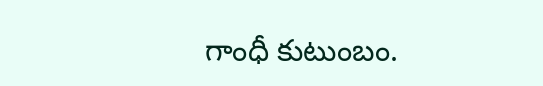గాంధీ కుటుంబం.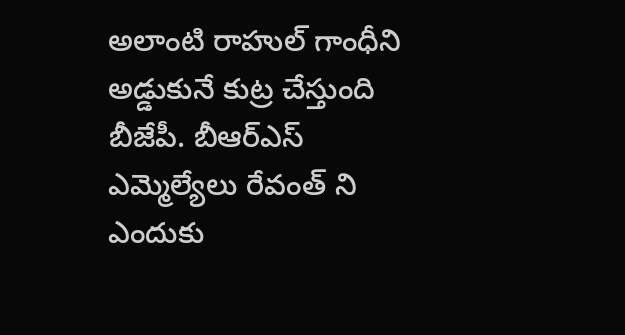అలాంటి రాహుల్ గాంధీని అడ్డుకునే కుట్ర చేస్తుంది బీజేపీ. బీఆర్ఎస్ ఎమ్మెల్యేలు రేవంత్ ని ఎందుకు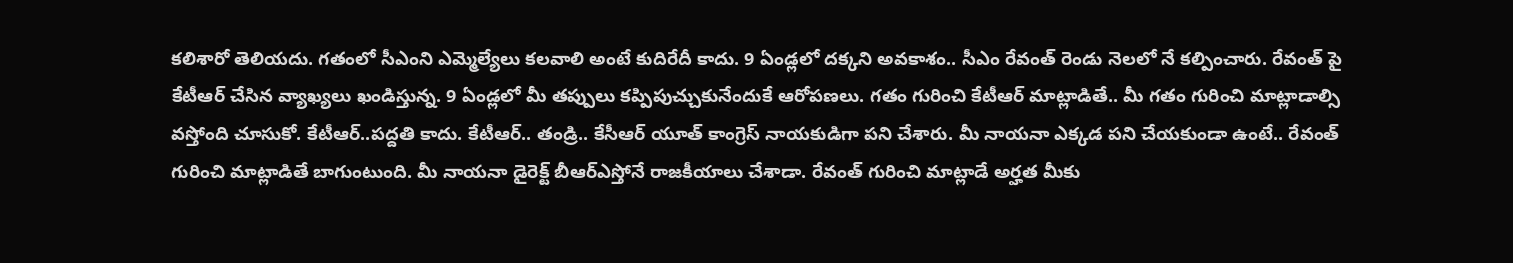కలిశారో తెలియదు. గతంలో సీఎంని ఎమ్మెల్యేలు కలవాలి అంటే కుదిరేదీ కాదు. 9 ఏండ్లలో దక్కని అవకాశం.. సీఎం రేవంత్ రెండు నెలలో నే కల్పించారు. రేవంత్ పై కేటీఆర్ చేసిన వ్యాఖ్యలు ఖండిస్తున్న. 9 ఏండ్లలో మీ తప్పులు కప్పిపుచ్చుకునేందుకే ఆరోపణలు. గతం గురించి కేటీఆర్ మాట్లాడితే.. మీ గతం గురించి మాట్లాడాల్సి వస్తోంది చూసుకో. కేటీఆర్..పద్దతి కాదు. కేటీఆర్.. తండ్రి.. కేసీఆర్ యూత్ కాంగ్రెస్ నాయకుడిగా పని చేశారు. మీ నాయనా ఎక్కడ పని చేయకుండా ఉంటే.. రేవంత్ గురించి మాట్లాడితే బాగుంటుంది. మీ నాయనా డైరెక్ట్ బీఆర్ఎస్తోనే రాజకీయాలు చేశాడా. రేవంత్ గురించి మాట్లాడే అర్హత మీకు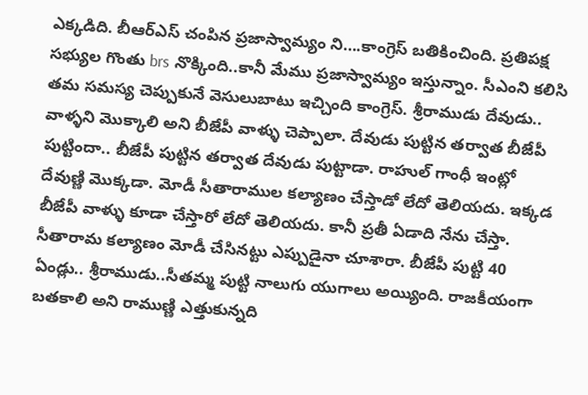ఎక్కడిది. బీఆర్ఎస్ చంపిన ప్రజాస్వామ్యం ని….కాంగ్రెస్ బతికించింది. ప్రతిపక్ష సభ్యుల గొంతు brs నొక్కింది..కానీ మేము ప్రజాస్వామ్యం ఇస్తున్నాం. సీఎంని కలిసి తమ సమస్య చెప్పుకునే వెసులుబాటు ఇచ్చింది కాంగ్రెస్. శ్రీరాముడు దేవుడు.. వాళ్ళని మొక్కాలి అని బీజేపీ వాళ్ళు చెప్పాలా. దేవుడు పుట్టిన తర్వాత బీజేపీ పుట్టిందా.. బీజేపీ పుట్టిన తర్వాత దేవుడు పుట్టాడా. రాహుల్ గాంధీ ఇంట్లో దేవుణ్ణి మొక్కడా. మోడీ సీతారాముల కల్యాణం చేస్తాడో లేదో తెలియదు. ఇక్కడ బీజేపీ వాళ్ళు కూడా చేస్తారో లేదో తెలియదు. కానీ ప్రతీ ఏడాది నేను చేస్తా. సీతారామ కల్యాణం మోడీ చేసినట్టు ఎప్పుడైనా చూశారా. బీజేపీ పుట్టి 40 ఏండ్లు.. శ్రీరాముడు..సీతమ్మ పుట్టి నాలుగు యుగాలు అయ్యింది. రాజకీయంగా బతకాలి అని రాముణ్ణి ఎత్తుకున్నది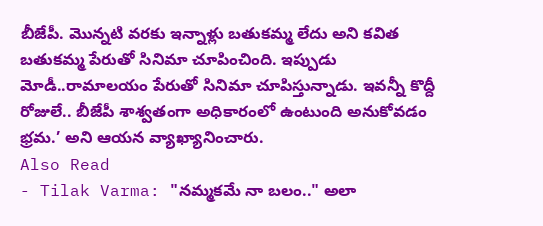బీజేపీ. మొన్నటి వరకు ఇన్నాళ్లు బతుకమ్మ లేదు అని కవిత బతుకమ్మ పేరుతో సినిమా చూపించింది. ఇప్పుడు మోడీ..రామాలయం పేరుతో సినిమా చూపిస్తున్నాడు. ఇవన్నీ కొద్దీ రోజులే.. బీజేపీ శాశ్వతంగా అధికారంలో ఉంటుంది అనుకోవడం భ్రమ.’ అని ఆయన వ్యాఖ్యానించారు.
Also Read
- Tilak Varma: "నమ్మకమే నా బలం.." అలా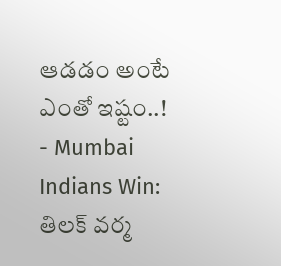ఆడడం అంటే ఎంతో ఇష్టం..!
- Mumbai Indians Win: తిలక్ వర్మ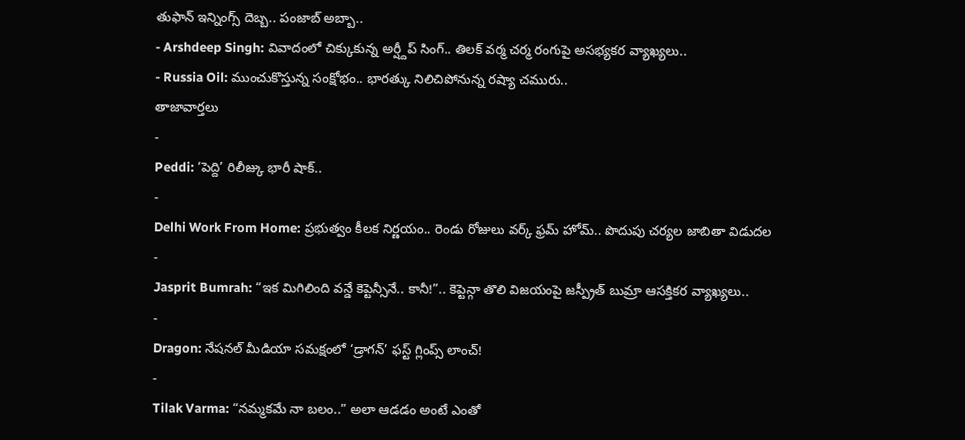తుఫాన్ ఇన్నింగ్స్ దెబ్బ.. పంజాబ్ అబ్బా..
- Arshdeep Singh: వివాదంలో చిక్కుకున్న అర్ష్దీప్ సింగ్.. తిలక్ వర్మ చర్మ రంగుపై అసభ్యకర వ్యాఖ్యలు..
- Russia Oil: ముంచుకొస్తున్న సంక్షోభం.. భారత్కు నిలిచిపోనున్న రష్యా చమురు..
తాజావార్తలు
-
Peddi: ‘పెద్ది’ రిలీజ్కు భారీ షాక్..
-
Delhi Work From Home: ప్రభుత్వం కీలక నిర్ణయం.. రెండు రోజులు వర్క్ ఫ్రమ్ హోమ్.. పొదుపు చర్యల జాబితా విడుదల
-
Jasprit Bumrah: “ఇక మిగిలింది వన్డే కెప్టెన్సీనే.. కానీ!”.. కెప్టెన్గా తొలి విజయంపై జస్ప్రీత్ బుమ్రా ఆసక్తికర వ్యాఖ్యలు..
-
Dragon: నేషనల్ మీడియా సమక్షంలో ‘డ్రాగన్’ ఫస్ట్ గ్లింప్స్ లాంచ్!
-
Tilak Varma: “నమ్మకమే నా బలం..” అలా ఆడడం అంటే ఎంతో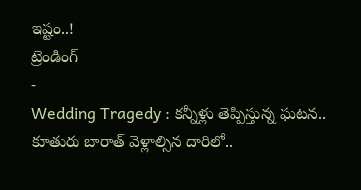ఇష్టం..!
ట్రెండింగ్
-
Wedding Tragedy : కన్నీళ్లు తెప్పిస్తున్న ఘటన.. కూతురు బారాత్ వెళ్లాల్సిన దారిలో..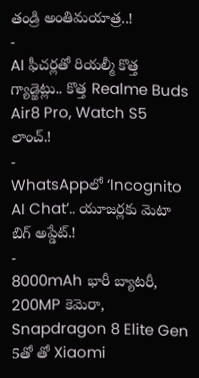తండ్రి అంతిమయాత్ర..!
-
AI ఫీచర్లతో రియల్మీ కొత్త గ్యాడ్జెట్లు.. కొత్త Realme Buds Air8 Pro, Watch S5 లాంచ్.!
-
WhatsAppలో ‘Incognito AI Chat’.. యూజర్లకు మెటా బిగ్ అప్డేట్.!
-
8000mAh భారీ బ్యాటరీ, 200MP కెమెరా, Snapdragon 8 Elite Gen 5తో తో Xiaomi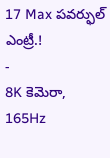17 Max పవర్ఫుల్ ఎంట్రీ.!
-
8K కెమెరా, 165Hz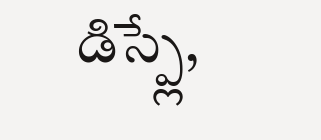డిస్ప్లే,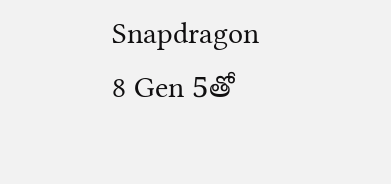Snapdragon 8 Gen 5తో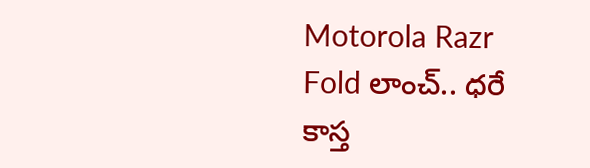Motorola Razr Fold లాంచ్.. ధరే కాస్త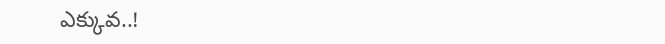ఎక్కువ..!